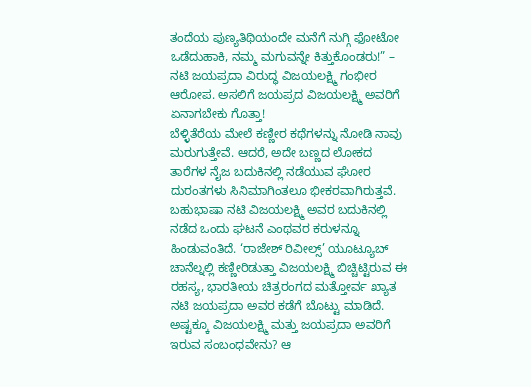ತಂದೆಯ ಪುಣ್ಯತಿಥಿಯಂದೇ ಮನೆಗೆ ನುಗ್ಗಿ ಫೋಟೋ ಒಡೆದುಹಾಕಿ, ನಮ್ಮ ಮಗುವನ್ನೇ ಕಿತ್ತುಕೊಂಡರು!” – ನಟಿ ಜಯಪ್ರದಾ ವಿರುದ್ಧ ವಿಜಯಲಕ್ಷ್ಮಿ ಗಂಭೀರ ಆರೋಪ. ಅಸಲಿಗೆ ಜಯಪ್ರದ ವಿಜಯಲಕ್ಷ್ಮಿ ಅವರಿಗೆ ಏನಾಗಬೇಕು ಗೊತ್ತಾ!
ಬೆಳ್ಳಿತೆರೆಯ ಮೇಲೆ ಕಣ್ಣೀರ ಕಥೆಗಳನ್ನು ನೋಡಿ ನಾವು ಮರುಗುತ್ತೇವೆ. ಆದರೆ, ಅದೇ ಬಣ್ಣದ ಲೋಕದ ತಾರೆಗಳ ನೈಜ ಬದುಕಿನಲ್ಲಿ ನಡೆಯುವ ಘೋರ ದುರಂತಗಳು ಸಿನಿಮಾಗಿಂತಲೂ ಭೀಕರವಾಗಿರುತ್ತವೆ. ಬಹುಭಾಷಾ ನಟಿ ವಿಜಯಲಕ್ಷ್ಮಿ ಅವರ ಬದುಕಿನಲ್ಲಿ ನಡೆದ ಒಂದು ಘಟನೆ ಎಂಥವರ ಕರುಳನ್ನೂ ಹಿಂಡುವಂತಿದೆ. ‘ರಾಜೇಶ್ ರಿವೀಲ್ಸ್’ ಯೂಟ್ಯೂಬ್ ಚಾನೆಲ್ನಲ್ಲಿ ಕಣ್ಣೀರಿಡುತ್ತಾ ವಿಜಯಲಕ್ಷ್ಮಿ ಬಿಚ್ಚಿಟ್ಟಿರುವ ಈ ರಹಸ್ಯ, ಭಾರತೀಯ ಚಿತ್ರರಂಗದ ಮತ್ತೋರ್ವ ಖ್ಯಾತ ನಟಿ ಜಯಪ್ರದಾ ಅವರ ಕಡೆಗೆ ಬೊಟ್ಟು ಮಾಡಿದೆ. ಅಷ್ಟಕ್ಕೂ ವಿಜಯಲಕ್ಷ್ಮಿ ಮತ್ತು ಜಯಪ್ರದಾ ಅವರಿಗೆ ಇರುವ ಸಂಬಂಧವೇನು? ಆ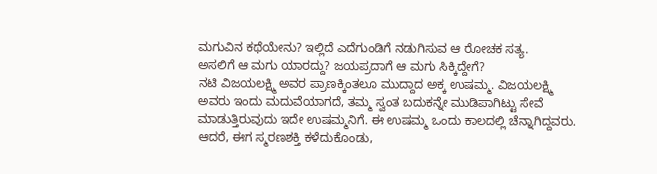ಮಗುವಿನ ಕಥೆಯೇನು? ಇಲ್ಲಿದೆ ಎದೆಗುಂಡಿಗೆ ನಡುಗಿಸುವ ಆ ರೋಚಕ ಸತ್ಯ.
ಅಸಲಿಗೆ ಆ ಮಗು ಯಾರದ್ದು? ಜಯಪ್ರದಾಗೆ ಆ ಮಗು ಸಿಕ್ಕಿದ್ದೇಗೆ?
ನಟಿ ವಿಜಯಲಕ್ಷ್ಮಿ ಅವರ ಪ್ರಾಣಕ್ಕಿಂತಲೂ ಮುದ್ದಾದ ಅಕ್ಕ ಉಷಮ್ಮ. ವಿಜಯಲಕ್ಷ್ಮಿ ಅವರು ಇಂದು ಮದುವೆಯಾಗದೆ, ತಮ್ಮ ಸ್ವಂತ ಬದುಕನ್ನೇ ಮುಡಿಪಾಗಿಟ್ಟು ಸೇವೆ ಮಾಡುತ್ತಿರುವುದು ಇದೇ ಉಷಮ್ಮನಿಗೆ. ಈ ಉಷಮ್ಮ ಒಂದು ಕಾಲದಲ್ಲಿ ಚೆನ್ನಾಗಿದ್ದವರು. ಆದರೆ, ಈಗ ಸ್ಮರಣಶಕ್ತಿ ಕಳೆದುಕೊಂಡು,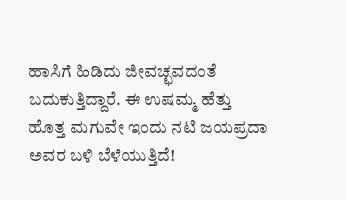ಹಾಸಿಗೆ ಹಿಡಿದು ಜೀವಚ್ಛವದಂತೆ ಬದುಕುತ್ತಿದ್ದಾರೆ. ಈ ಉಷಮ್ಮ ಹೆತ್ತು ಹೊತ್ತ ಮಗುವೇ ಇಂದು ನಟಿ ಜಯಪ್ರದಾ ಅವರ ಬಳಿ ಬೆಳೆಯುತ್ತಿದೆ!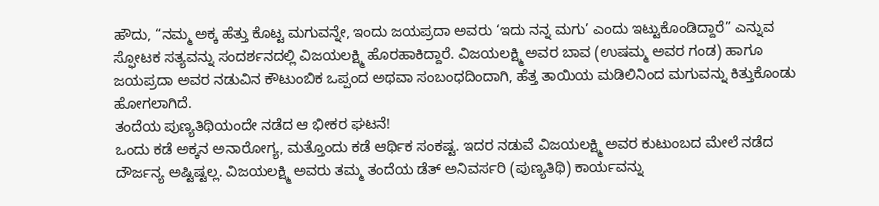ಹೌದು, “ನಮ್ಮ ಅಕ್ಕ ಹೆತ್ತು ಕೊಟ್ಟ ಮಗುವನ್ನೇ, ಇಂದು ಜಯಪ್ರದಾ ಅವರು ‘ಇದು ನನ್ನ ಮಗು’ ಎಂದು ಇಟ್ಟುಕೊಂಡಿದ್ದಾರೆ” ಎನ್ನುವ ಸ್ಫೋಟಕ ಸತ್ಯವನ್ನು ಸಂದರ್ಶನದಲ್ಲಿ ವಿಜಯಲಕ್ಷ್ಮಿ ಹೊರಹಾಕಿದ್ದಾರೆ. ವಿಜಯಲಕ್ಷ್ಮಿ ಅವರ ಬಾವ (ಉಷಮ್ಮ ಅವರ ಗಂಡ) ಹಾಗೂ ಜಯಪ್ರದಾ ಅವರ ನಡುವಿನ ಕೌಟುಂಬಿಕ ಒಪ್ಪಂದ ಅಥವಾ ಸಂಬಂಧದಿಂದಾಗಿ, ಹೆತ್ತ ತಾಯಿಯ ಮಡಿಲಿನಿಂದ ಮಗುವನ್ನು ಕಿತ್ತುಕೊಂಡು ಹೋಗಲಾಗಿದೆ.
ತಂದೆಯ ಪುಣ್ಯತಿಥಿಯಂದೇ ನಡೆದ ಆ ಭೀಕರ ಘಟನೆ!
ಒಂದು ಕಡೆ ಅಕ್ಕನ ಅನಾರೋಗ್ಯ, ಮತ್ತೊಂದು ಕಡೆ ಆರ್ಥಿಕ ಸಂಕಷ್ಟ. ಇದರ ನಡುವೆ ವಿಜಯಲಕ್ಷ್ಮಿ ಅವರ ಕುಟುಂಬದ ಮೇಲೆ ನಡೆದ ದೌರ್ಜನ್ಯ ಅಷ್ಟಿಷ್ಟಲ್ಲ. ವಿಜಯಲಕ್ಷ್ಮಿ ಅವರು ತಮ್ಮ ತಂದೆಯ ಡೆತ್ ಅನಿವರ್ಸರಿ (ಪುಣ್ಯತಿಥಿ) ಕಾರ್ಯವನ್ನು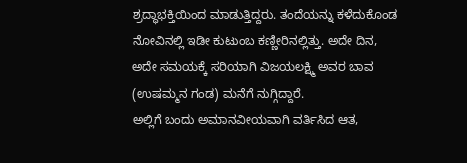ಶ್ರದ್ಧಾಭಕ್ತಿಯಿಂದ ಮಾಡುತ್ತಿದ್ದರು. ತಂದೆಯನ್ನು ಕಳೆದುಕೊಂಡ ನೋವಿನಲ್ಲಿ ಇಡೀ ಕುಟುಂಬ ಕಣ್ಣೀರಿನಲ್ಲಿತ್ತು. ಅದೇ ದಿನ, ಅದೇ ಸಮಯಕ್ಕೆ ಸರಿಯಾಗಿ ವಿಜಯಲಕ್ಷ್ಮಿ ಅವರ ಬಾವ (ಉಷಮ್ಮನ ಗಂಡ) ಮನೆಗೆ ನುಗ್ಗಿದ್ದಾರೆ.
ಅಲ್ಲಿಗೆ ಬಂದು ಅಮಾನವೀಯವಾಗಿ ವರ್ತಿಸಿದ ಆತ,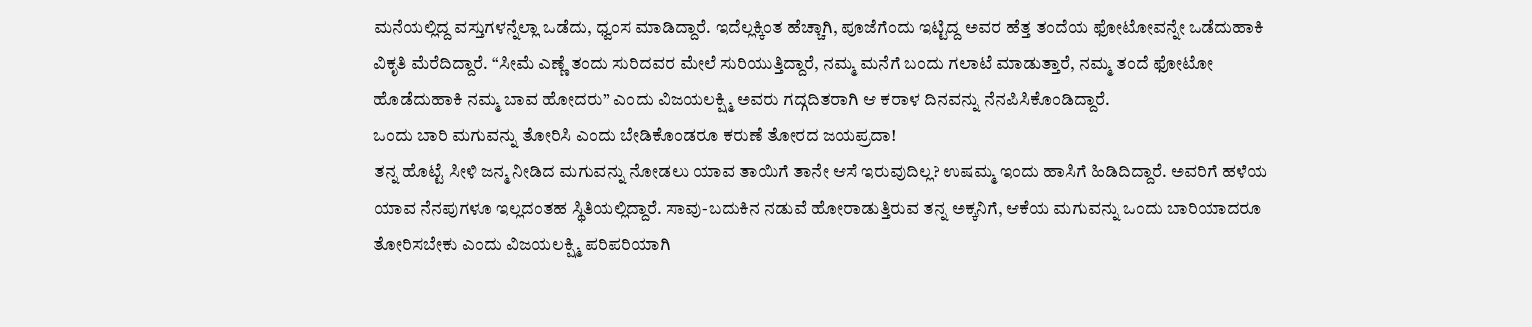ಮನೆಯಲ್ಲಿದ್ದ ವಸ್ತುಗಳನ್ನೆಲ್ಲಾ ಒಡೆದು, ಧ್ವಂಸ ಮಾಡಿದ್ದಾರೆ. ಇದೆಲ್ಲಕ್ಕಿಂತ ಹೆಚ್ಚಾಗಿ, ಪೂಜೆಗೆಂದು ಇಟ್ಟಿದ್ದ ಅವರ ಹೆತ್ತ ತಂದೆಯ ಫೋಟೋವನ್ನೇ ಒಡೆದುಹಾಕಿ ವಿಕೃತಿ ಮೆರೆದಿದ್ದಾರೆ. “ಸೀಮೆ ಎಣ್ಣೆ ತಂದು ಸುರಿದವರ ಮೇಲೆ ಸುರಿಯುತ್ತಿದ್ದಾರೆ, ನಮ್ಮ ಮನೆಗೆ ಬಂದು ಗಲಾಟೆ ಮಾಡುತ್ತಾರೆ, ನಮ್ಮ ತಂದೆ ಫೋಟೋ ಹೊಡೆದುಹಾಕಿ ನಮ್ಮ ಬಾವ ಹೋದರು” ಎಂದು ವಿಜಯಲಕ್ಷ್ಮಿ ಅವರು ಗದ್ಗದಿತರಾಗಿ ಆ ಕರಾಳ ದಿನವನ್ನು ನೆನಪಿಸಿಕೊಂಡಿದ್ದಾರೆ.
ಒಂದು ಬಾರಿ ಮಗುವನ್ನು ತೋರಿಸಿ ಎಂದು ಬೇಡಿಕೊಂಡರೂ ಕರುಣೆ ತೋರದ ಜಯಪ್ರದಾ!
ತನ್ನ ಹೊಟ್ಟೆ ಸೀಳಿ ಜನ್ಮ ನೀಡಿದ ಮಗುವನ್ನು ನೋಡಲು ಯಾವ ತಾಯಿಗೆ ತಾನೇ ಆಸೆ ಇರುವುದಿಲ್ಲ? ಉಷಮ್ಮ ಇಂದು ಹಾಸಿಗೆ ಹಿಡಿದಿದ್ದಾರೆ. ಅವರಿಗೆ ಹಳೆಯ ಯಾವ ನೆನಪುಗಳೂ ಇಲ್ಲದಂತಹ ಸ್ಥಿತಿಯಲ್ಲಿದ್ದಾರೆ. ಸಾವು-ಬದುಕಿನ ನಡುವೆ ಹೋರಾಡುತ್ತಿರುವ ತನ್ನ ಅಕ್ಕನಿಗೆ, ಆಕೆಯ ಮಗುವನ್ನು ಒಂದು ಬಾರಿಯಾದರೂ ತೋರಿಸಬೇಕು ಎಂದು ವಿಜಯಲಕ್ಷ್ಮಿ ಪರಿಪರಿಯಾಗಿ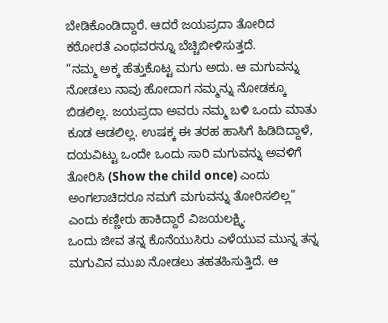ಬೇಡಿಕೊಂಡಿದ್ದಾರೆ. ಆದರೆ ಜಯಪ್ರದಾ ತೋರಿದ ಕಠೋರತೆ ಎಂಥವರನ್ನೂ ಬೆಚ್ಚಿಬೀಳಿಸುತ್ತದೆ.
“ನಮ್ಮ ಅಕ್ಕ ಹೆತ್ತುಕೊಟ್ಟ ಮಗು ಅದು. ಆ ಮಗುವನ್ನು ನೋಡಲು ನಾವು ಹೋದಾಗ ನಮ್ಮನ್ನು ನೋಡಕ್ಕೂ ಬಿಡಲಿಲ್ಲ. ಜಯಪ್ರದಾ ಅವರು ನಮ್ಮ ಬಳಿ ಒಂದು ಮಾತು ಕೂಡ ಆಡಲಿಲ್ಲ. ಉಷಕ್ಕ ಈ ತರಹ ಹಾಸಿಗೆ ಹಿಡಿದಿದ್ದಾಳೆ, ದಯವಿಟ್ಟು ಒಂದೇ ಒಂದು ಸಾರಿ ಮಗುವನ್ನು ಅವಳಿಗೆ ತೋರಿಸಿ (Show the child once) ಎಂದು ಅಂಗಲಾಚಿದರೂ ನಮಗೆ ಮಗುವನ್ನು ತೋರಿಸಲಿಲ್ಲ” ಎಂದು ಕಣ್ಣೀರು ಹಾಕಿದ್ದಾರೆ ವಿಜಯಲಕ್ಷ್ಮಿ.
ಒಂದು ಜೀವ ತನ್ನ ಕೊನೆಯುಸಿರು ಎಳೆಯುವ ಮುನ್ನ ತನ್ನ ಮಗುವಿನ ಮುಖ ನೋಡಲು ತಹತಹಿಸುತ್ತಿದೆ. ಆ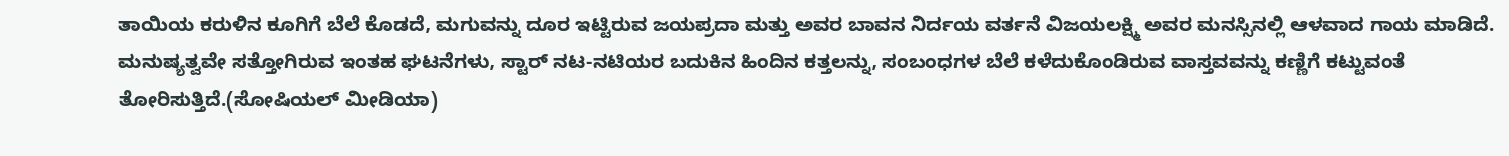ತಾಯಿಯ ಕರುಳಿನ ಕೂಗಿಗೆ ಬೆಲೆ ಕೊಡದೆ, ಮಗುವನ್ನು ದೂರ ಇಟ್ಟಿರುವ ಜಯಪ್ರದಾ ಮತ್ತು ಅವರ ಬಾವನ ನಿರ್ದಯ ವರ್ತನೆ ವಿಜಯಲಕ್ಷ್ಮಿ ಅವರ ಮನಸ್ಸಿನಲ್ಲಿ ಆಳವಾದ ಗಾಯ ಮಾಡಿದೆ. ಮನುಷ್ಯತ್ವವೇ ಸತ್ತೋಗಿರುವ ಇಂತಹ ಘಟನೆಗಳು, ಸ್ಟಾರ್ ನಟ-ನಟಿಯರ ಬದುಕಿನ ಹಿಂದಿನ ಕತ್ತಲನ್ನು, ಸಂಬಂಧಗಳ ಬೆಲೆ ಕಳೆದುಕೊಂಡಿರುವ ವಾಸ್ತವವನ್ನು ಕಣ್ಣಿಗೆ ಕಟ್ಟುವಂತೆ ತೋರಿಸುತ್ತಿದೆ.(ಸೋಷಿಯಲ್ ಮೀಡಿಯಾ)